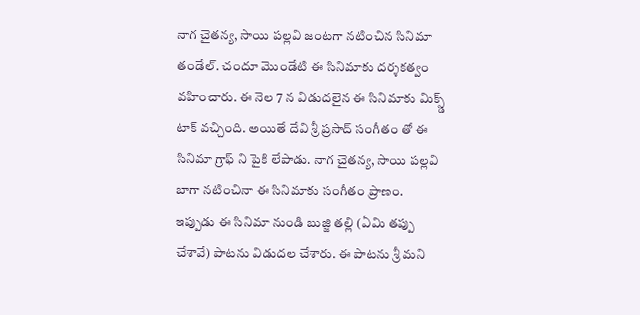నాగ చైతన్య, సాయి పల్లవి జంటగా నటించిన సినిమా తండేల్. చందూ మొండేటి ఈ సినిమాకు దర్శకత్వం వహించారు. ఈ నెల 7 న విడుదలైన ఈ సినిమాకు మిక్స్డ్ టాక్ వచ్చింది. అయితే దేవి శ్రీ ప్రసాద్ సంగీతం తో ఈ సినిమా గ్రాఫ్ ని పైకి లేపాడు. నాగ చైతన్య, సాయి పల్లవి బాగా నటించినా ఈ సినిమాకు సంగీతం ప్రాణం.
ఇప్పుడు ఈ సినిమా నుండి బుజ్జి తల్లి (ఏమి తప్పు చేశావే) పాటను విడుదల చేశారు. ఈ పాటను శ్రీ మని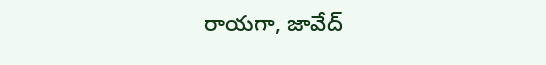రాయగా, జావేద్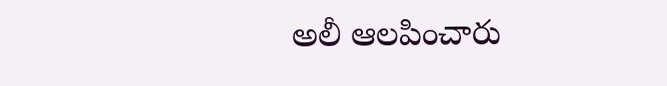అలీ ఆలపించారు